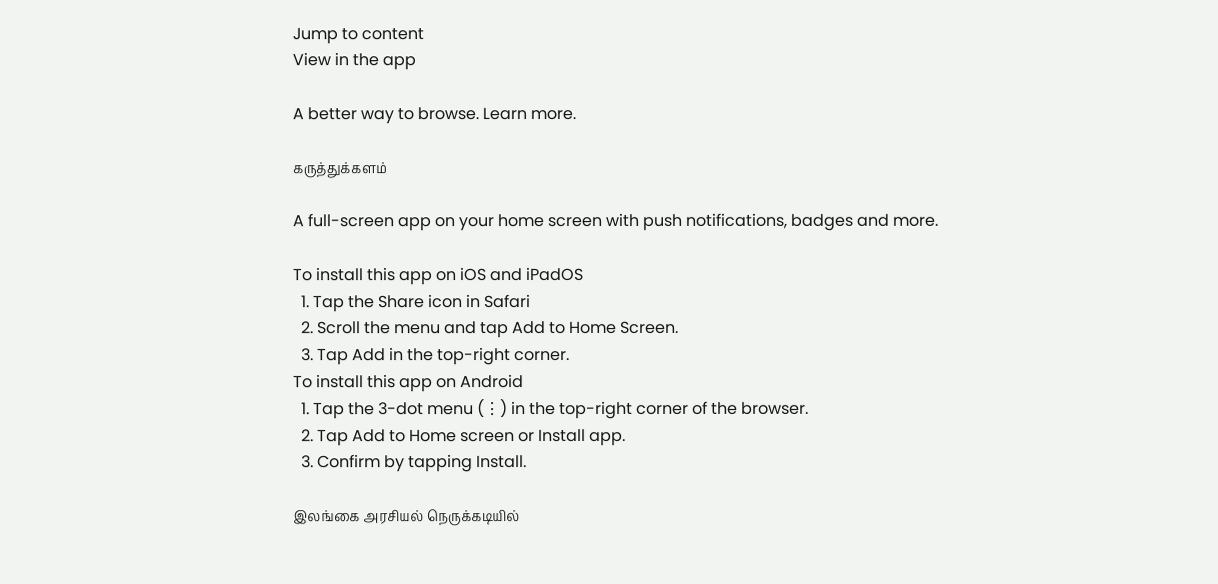Jump to content
View in the app

A better way to browse. Learn more.

கருத்துக்களம்

A full-screen app on your home screen with push notifications, badges and more.

To install this app on iOS and iPadOS
  1. Tap the Share icon in Safari
  2. Scroll the menu and tap Add to Home Screen.
  3. Tap Add in the top-right corner.
To install this app on Android
  1. Tap the 3-dot menu (⋮) in the top-right corner of the browser.
  2. Tap Add to Home screen or Install app.
  3. Confirm by tapping Install.

இலங்கை அரசியல் நெருக்கடியில்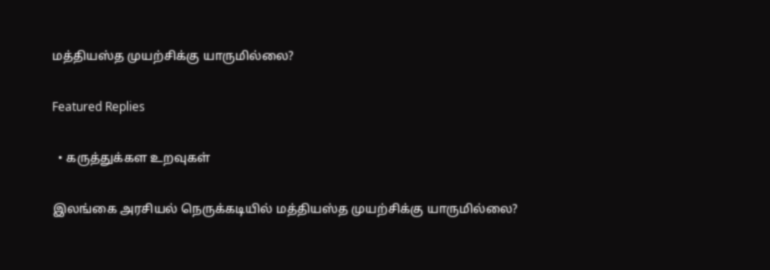மத்தியஸ்த முயற்சிக்கு யாருமில்லை?

Featured Replies

  • கருத்துக்கள உறவுகள்

இலங்கை அரசியல் நெருக்கடியில் மத்தியஸ்த முயற்சிக்கு யாருமில்லை?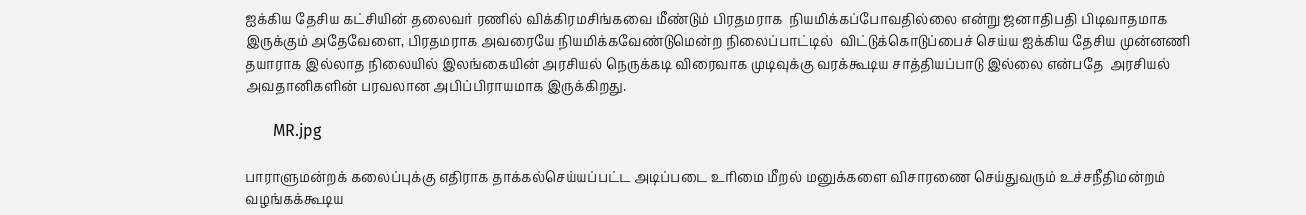ஐக்கிய தேசிய கட்சியின் தலைவர் ரணில் விக்கிரமசிங்கவை மீண்டும் பிரதமராக  நியமிக்கப்போவதில்லை என்று ஜனாதிபதி பிடிவாதமாக இருக்கும் அதேவேளை, பிரதமராக அவரையே நியமிக்கவேண்டுமென்ற நிலைப்பாட்டில்  விட்டுக்கொடுப்பைச் செய்ய ஐக்கிய தேசிய முன்னணி தயாராக இல்லாத நிலையில் இலங்கையின் அரசியல் நெருக்கடி விரைவாக முடிவுக்கு வரக்கூடிய சாத்தியப்பாடு இல்லை என்பதே  அரசியல் அவதானிகளின் பரவலான அபிப்பிராயமாக இருக்கிறது.

       MR.jpg

பாராளுமன்றக் கலைப்புக்கு எதிராக தாக்கல்செய்யப்பட்ட அடிப்படை உரிமை மீறல் மனுக்களை விசாரணை செய்துவரும் உச்சநீதிமன்றம் வழங்கக்கூடிய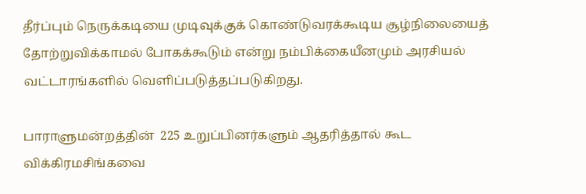தீர்ப்பும் நெருக்கடியை முடிவுக்குக் கொண்டுவரக்கூடிய சூழ்நிலையைத் தோற்றுவிக்காமல் போகக்கூடும் என்று நம்பிக்கையீனமும் அரசியல் வட்டாரங்களில் வெளிப்படுத்தப்படுகிறது.

பாராளுமன்றத்தின்  225 உறுப்பினர்களும் ஆதரித்தால் கூட விக்கிரமசிங்கவை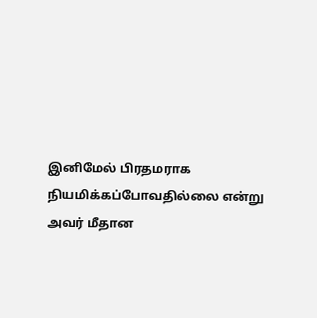இனிமேல் பிரதமராக நியமிக்கப்போவதில்லை என்று அவர் மீதான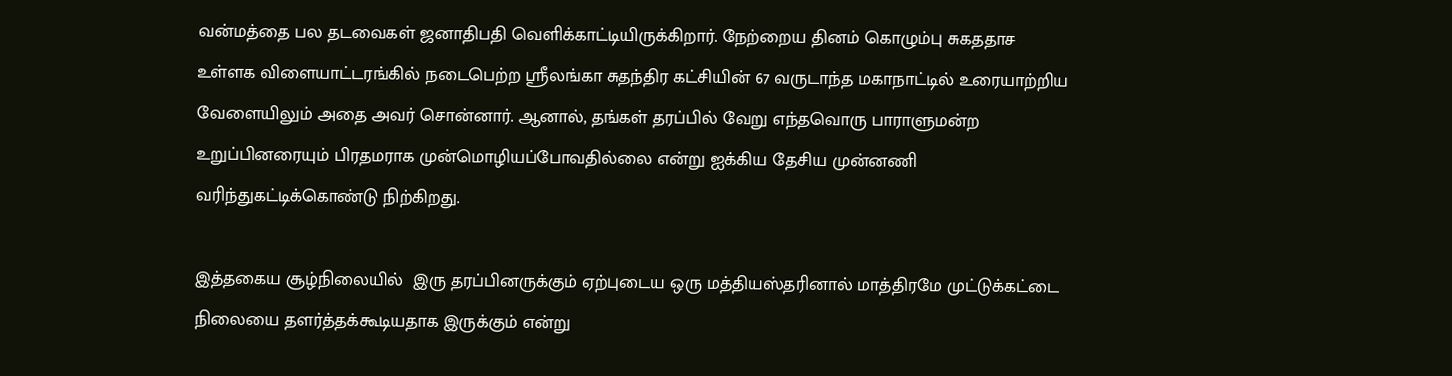வன்மத்தை பல தடவைகள் ஜனாதிபதி வெளிக்காட்டியிருக்கிறார். நேற்றைய தினம் கொழும்பு சுகததாச உள்ளக விளையாட்டரங்கில் நடைபெற்ற ஸ்ரீலங்கா சுதந்திர கட்சியின் 67 வருடாந்த மகாநாட்டில் உரையாற்றிய வேளையிலும் அதை அவர் சொன்னார். ஆனால், தங்கள் தரப்பில் வேறு எந்தவொரு பாராளுமன்ற உறுப்பினரையும் பிரதமராக முன்மொழியப்போவதில்லை என்று ஐக்கிய தேசிய முன்னணி வரிந்துகட்டிக்கொண்டு நிற்கிறது.

இத்தகைய சூழ்நிலையில்  இரு தரப்பினருக்கும் ஏற்புடைய ஒரு மத்தியஸ்தரினால் மாத்திரமே முட்டுக்கட்டை நிலையை தளர்த்தக்கூடியதாக இருக்கும் என்று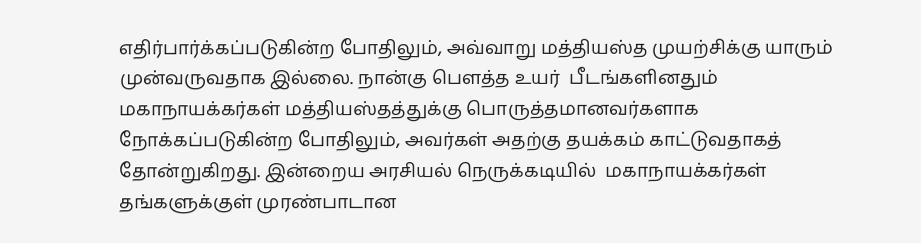எதிர்பார்க்கப்படுகின்ற போதிலும், அவ்வாறு மத்தியஸ்த முயற்சிக்கு யாரும் முன்வருவதாக இல்லை. நான்கு பௌத்த உயர்  பீடங்களினதும் மகாநாயக்கர்கள் மத்தியஸ்தத்துக்கு பொருத்தமானவர்களாக நோக்கப்படுகின்ற போதிலும், அவர்கள் அதற்கு தயக்கம் காட்டுவதாகத் தோன்றுகிறது. இன்றைய அரசியல் நெருக்கடியில்  மகாநாயக்கர்கள் தங்களுக்குள் முரண்பாடான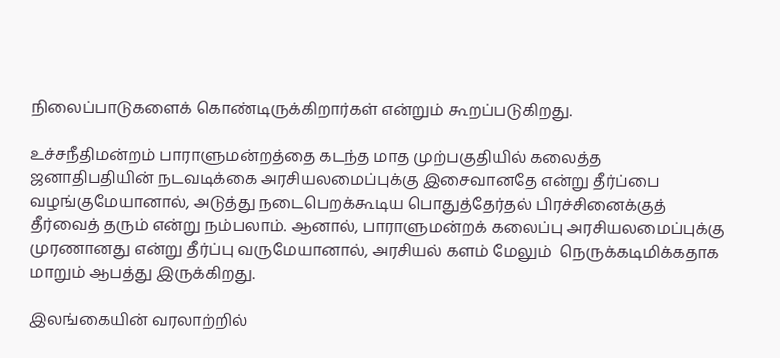நிலைப்பாடுகளைக் கொண்டிருக்கிறார்கள் என்றும் கூறப்படுகிறது.

உச்சநீதிமன்றம் பாராளுமன்றத்தை கடந்த மாத முற்பகுதியில் கலைத்த ஜனாதிபதியின் நடவடிக்கை அரசியலமைப்புக்கு இசைவானதே என்று தீர்ப்பை வழங்குமேயானால், அடுத்து நடைபெறக்கூடிய பொதுத்தேர்தல் பிரச்சினைக்குத் தீர்வைத் தரும் என்று நம்பலாம். ஆனால், பாராளுமன்றக் கலைப்பு அரசியலமைப்புக்கு முரணானது என்று தீர்ப்பு வருமேயானால், அரசியல் களம் மேலும்  நெருக்கடிமிக்கதாக மாறும் ஆபத்து இருக்கிறது.

இலங்கையின் வரலாற்றில்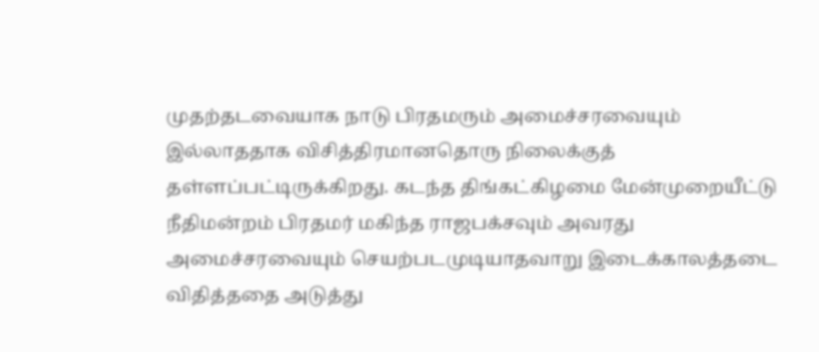முதற்தடவையாக நாடு பிரதமரும் அமைச்சரவையும் இல்லாததாக விசித்திரமானதொரு நிலைக்குத் தள்ளப்பட்டிருக்கிறது. கடந்த திங்கட்கிழமை மேன்முறையீட்டு நீதிமன்றம் பிரதமர் மகிந்த ராஜபக்சவும் அவரது அமைச்சரவையும் செயற்படமுடியாதவாறு இடைக்காலத்தடை விதித்ததை அடுத்து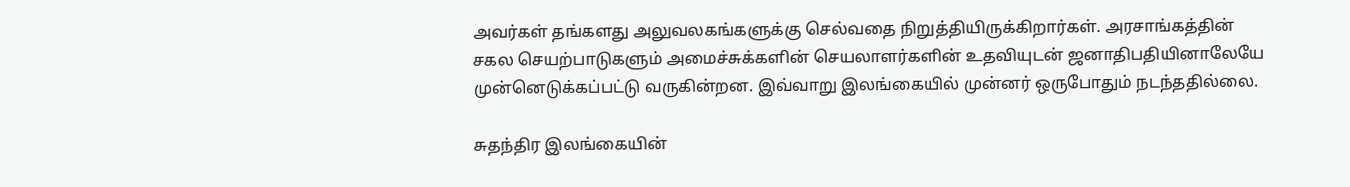அவர்கள் தங்களது அலுவலகங்களுக்கு செல்வதை நிறுத்தியிருக்கிறார்கள். அரசாங்கத்தின் சகல செயற்பாடுகளும் அமைச்சுக்களின் செயலாளர்களின் உதவியுடன் ஜனாதிபதியினாலேயே முன்னெடுக்கப்பட்டு வருகின்றன. இவ்வாறு இலங்கையில் முன்னர் ஒருபோதும் நடந்ததில்லை.

சுதந்திர இலங்கையின்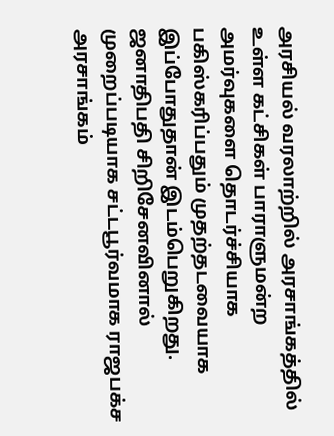அரசியல் வரலாற்றில் அரசாங்கத்தில் உள்ள கட்சிகள் பாராளுமன்ற அமர்வுகளை தொடர்ச்சியாக பகிஸ்கரிப்பதும் முதற்தடவையாக இப்போதுதான் இடம்பெறுகிறது. ஜனாதிபதி சிறிசேனவினால் முறைப்படியாக சட்டபூர்வமாக ராஜபக்ச அரசாங்கம்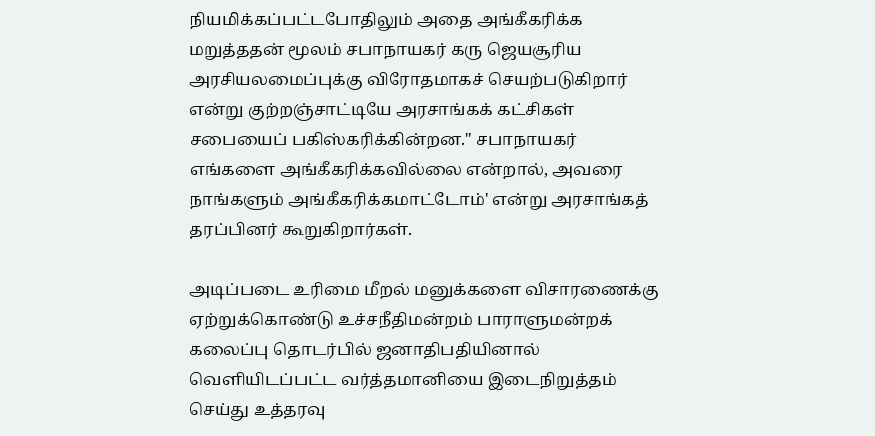நியமிக்கப்பட்டபோதிலும் அதை அங்கீகரிக்க மறுத்ததன் மூலம் சபாநாயகர் கரு ஜெயசூரிய அரசியலமைப்புக்கு விரோதமாகச் செயற்படுகிறார் என்று குற்றஞ்சாட்டியே அரசாங்கக் கட்சிகள் சபையைப் பகிஸ்கரிக்கின்றன." சபாநாயகர்  எங்களை அங்கீகரிக்கவில்லை என்றால், அவரை நாங்களும் அங்கீகரிக்கமாட்டோம்' என்று அரசாங்கத் தரப்பினர் கூறுகிறார்கள்.

அடிப்படை உரிமை மீறல் மனுக்களை விசாரணைக்கு ஏற்றுக்கொண்டு உச்சநீதிமன்றம் பாராளுமன்றக் கலைப்பு தொடர்பில் ஜனாதிபதியினால் வெளியிடப்பட்ட வர்த்தமானியை இடைநிறுத்தம் செய்து உத்தரவு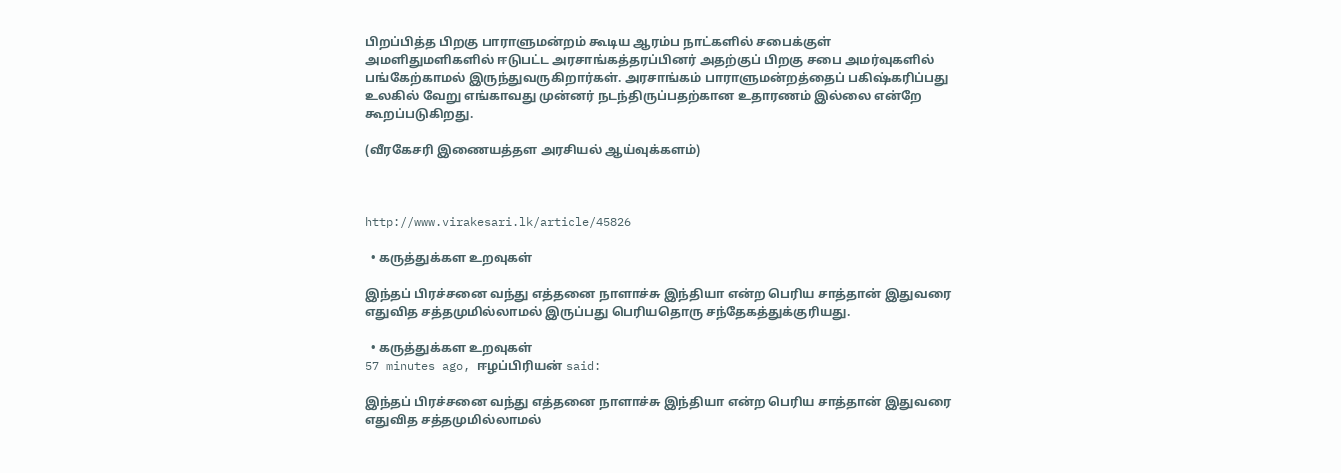பிறப்பித்த பிறகு பாராளுமன்றம் கூடிய ஆரம்ப நாட்களில் சபைக்குள் அமளிதுமளிகளில் ஈடுபட்ட அரசாங்கத்தரப்பினர் அதற்குப் பிறகு சபை அமர்வுகளில் பங்கேற்காமல் இருந்துவருகிறார்கள். அரசாங்கம் பாராளுமன்றத்தைப் பகிஷ்கரிப்பது உலகில் வேறு எங்காவது முன்னர் நடந்திருப்பதற்கான உதாரணம் இல்லை என்றே கூறப்படுகிறது.

(வீரகேசரி இணையத்தள அரசியல் ஆய்வுக்களம்)



http://www.virakesari.lk/article/45826

  • கருத்துக்கள உறவுகள்

இந்தப் பிரச்சனை வந்து எத்தனை நாளாச்சு இந்தியா என்ற பெரிய சாத்தான் இதுவரை எதுவித சத்தமுமில்லாமல் இருப்பது பெரியதொரு சந்தேகத்துக்குரியது.

  • கருத்துக்கள உறவுகள்
57 minutes ago, ஈழப்பிரியன் said:

இந்தப் பிரச்சனை வந்து எத்தனை நாளாச்சு இந்தியா என்ற பெரிய சாத்தான் இதுவரை எதுவித சத்தமுமில்லாமல்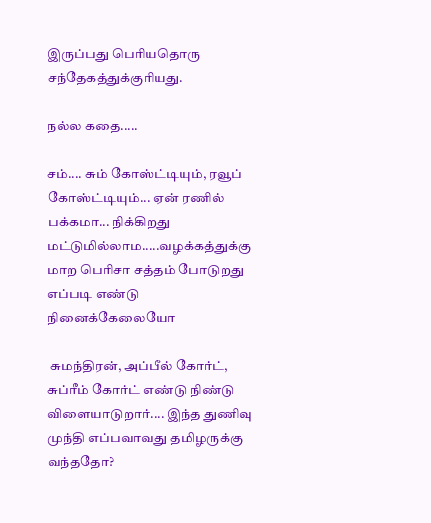இருப்பது பெரியதொரு சந்தேகத்துக்குரியது.

நல்ல கதை.....

சம்.... சும் கோஸ்ட்டியும், ரவூப் கோஸ்ட்டியும்... ஏன் ரணில் பக்கமா... நிக்கிறது மட்டுமில்லாம.....வழக்கத்துக்கு மாற பெரிசா சத்தம் போடுறது எப்படி எண்டு நினைக்கேலையோ

 சுமந்திரன், அப்பீல் கோர்ட், சுப்ரீம் கோர்ட் எண்டு நிண்டு விளையாடுறார்.... இந்த துணிவு முந்தி எப்பவாவது தமிழருக்கு வந்ததோ?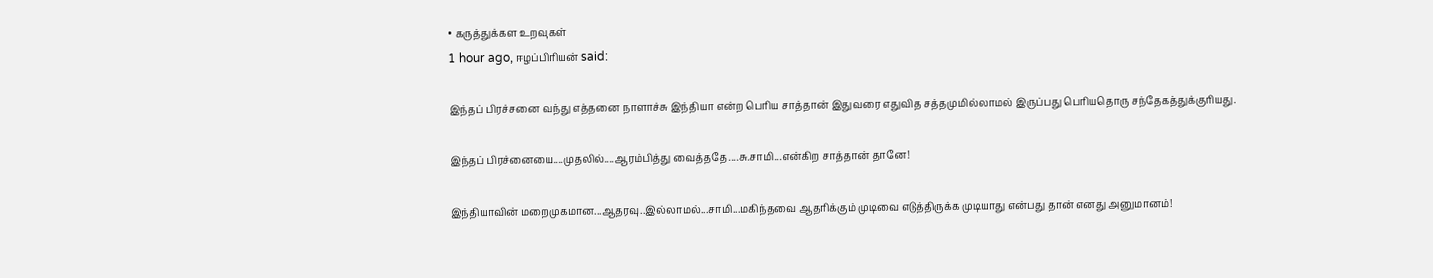• கருத்துக்கள உறவுகள்
1 hour ago, ஈழப்பிரியன் said:

இந்தப் பிரச்சனை வந்து எத்தனை நாளாச்சு இந்தியா என்ற பெரிய சாத்தான் இதுவரை எதுவித சத்தமுமில்லாமல் இருப்பது பெரியதொரு சந்தேகத்துக்குரியது.

இந்தப் பிரச்னையை....முதலில்....ஆரம்பித்து வைத்ததே....சு.சாமி...என்கிற சாத்தான் தானே!

இந்தியாவின் மறைமுகமான...ஆதரவு..இல்லாமல்...சாமி...மகிந்தவை ஆதரிக்கும் முடிவை எடுத்திருக்க முடியாது என்பது தான் எனது அனுமானம்!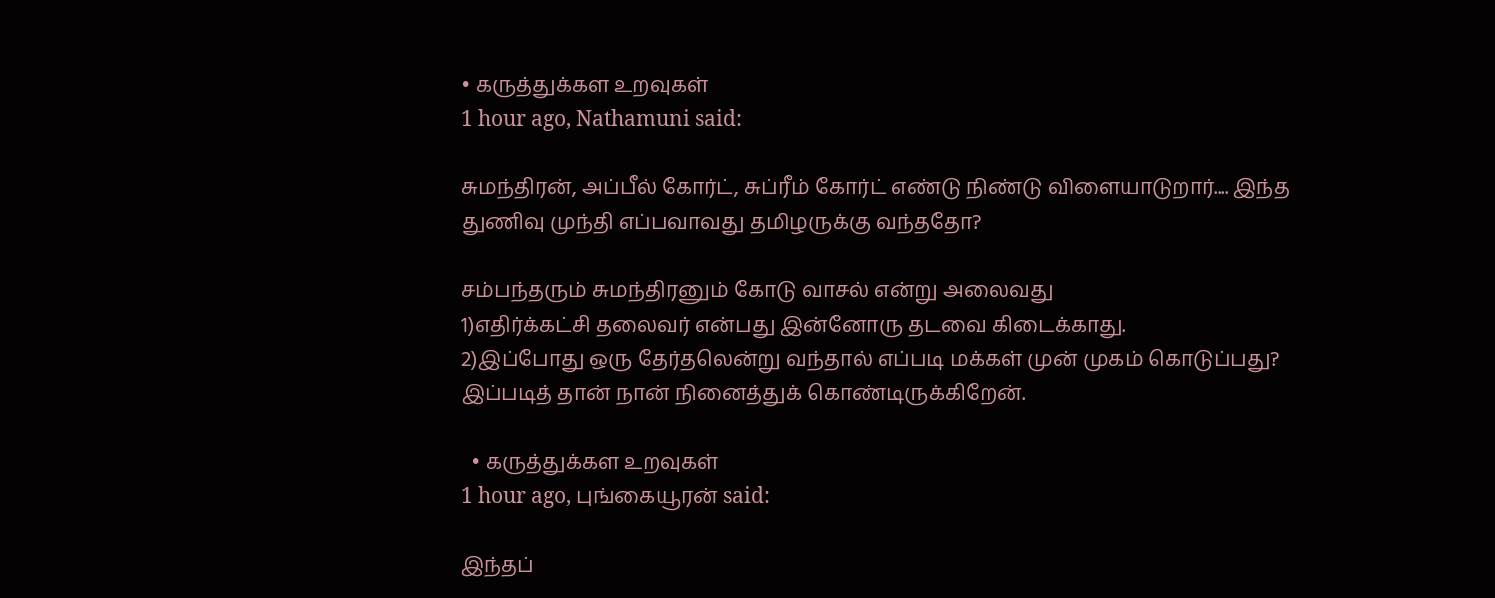• கருத்துக்கள உறவுகள்
1 hour ago, Nathamuni said:

சுமந்திரன், அப்பீல் கோர்ட், சுப்ரீம் கோர்ட் எண்டு நிண்டு விளையாடுறார்.... இந்த துணிவு முந்தி எப்பவாவது தமிழருக்கு வந்ததோ?

சம்பந்தரும் சுமந்திரனும் கோடு வாசல் என்று அலைவது
1)எதிர்க்கட்சி தலைவர் என்பது இன்னோரு தடவை கிடைக்காது.
2)இப்போது ஒரு தேர்தலென்று வந்தால் எப்படி மக்கள் முன் முகம் கொடுப்பது?
இப்படித் தான் நான் நினைத்துக் கொண்டிருக்கிறேன்.

  • கருத்துக்கள உறவுகள்
1 hour ago, புங்கையூரன் said:

இந்தப்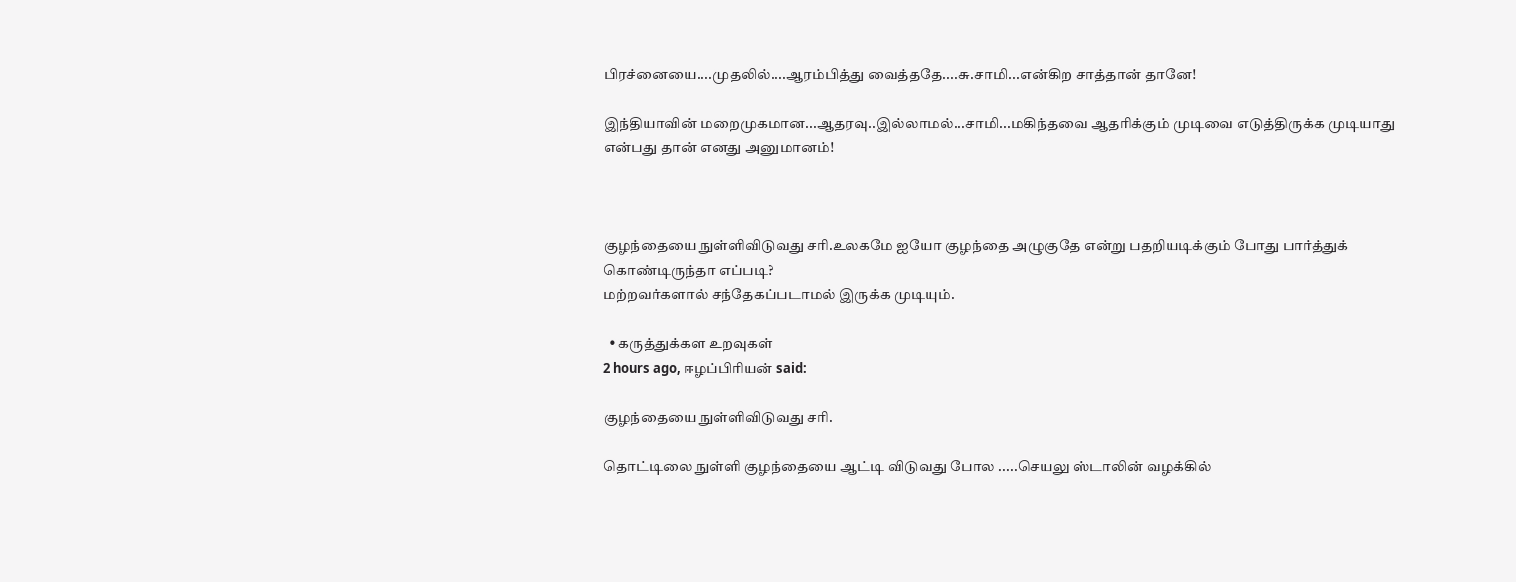பிரச்னையை....முதலில்....ஆரம்பித்து வைத்ததே....சு.சாமி...என்கிற சாத்தான் தானே!

இந்தியாவின் மறைமுகமான...ஆதரவு..இல்லாமல்...சாமி...மகிந்தவை ஆதரிக்கும் முடிவை எடுத்திருக்க முடியாது என்பது தான் எனது அனுமானம்!



குழந்தையை நுள்ளிவிடுவது சரி.உலகமே ஐயோ குழந்தை அழுகுதே என்று பதறியடிக்கும் போது பார்த்துக் கொண்டிருந்தா எப்படி?
மற்றவர்களால் சந்தேகப்படாமல் இருக்க முடியும்.

  • கருத்துக்கள உறவுகள்
2 hours ago, ஈழப்பிரியன் said:

குழந்தையை நுள்ளிவிடுவது சரி.

தொட்டிலை நுள்ளி குழந்தையை ஆட்டி விடுவது போல .....செயலு ஸ்டாலின் வழக்கில்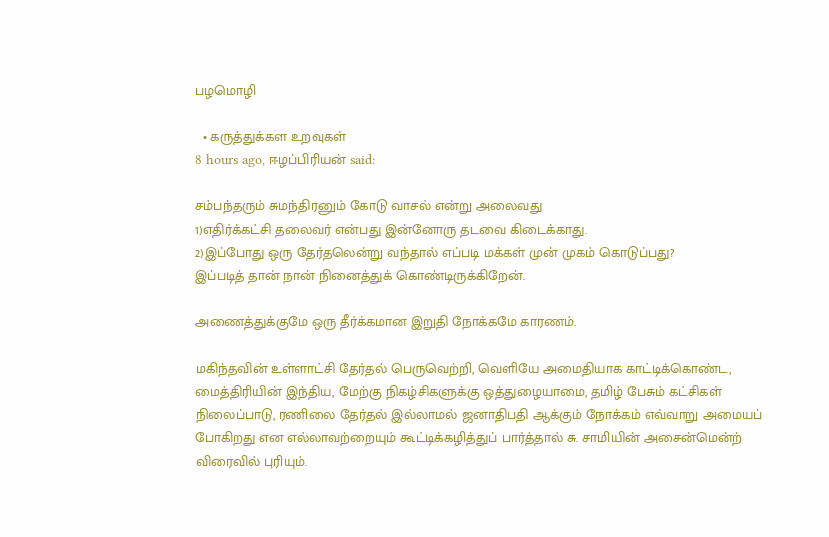பழமொழி

  • கருத்துக்கள உறவுகள்
8 hours ago, ஈழப்பிரியன் said:

சம்பந்தரும் சுமந்திரனும் கோடு வாசல் என்று அலைவது
1)எதிர்க்கட்சி தலைவர் என்பது இன்னோரு தடவை கிடைக்காது.
2)இப்போது ஒரு தேர்தலென்று வந்தால் எப்படி மக்கள் முன் முகம் கொடுப்பது?
இப்படித் தான் நான் நினைத்துக் கொண்டிருக்கிறேன்.

அணைத்துக்குமே ஒரு தீர்க்கமான இறுதி நோக்கமே காரணம்.

மகிந்தவின் உள்ளாட்சி தேர்தல் பெருவெற்றி, வெளியே அமைதியாக காட்டிக்கொண்ட, மைத்திரியின் இந்திய, மேற்கு நிகழ்சிகளுக்கு ஒத்துழையாமை, தமிழ் பேசும் கட்சிகள் நிலைப்பாடு, ரணிலை தேர்தல் இல்லாமல் ஜனாதிபதி ஆக்கும் நோக்கம் எவ்வாறு அமையப் போகிறது என எல்லாவற்றையும் கூட்டிக்கழித்துப் பார்த்தால் சு. சாமியின் அசைன்மென்ற் விரைவில் புரியும்.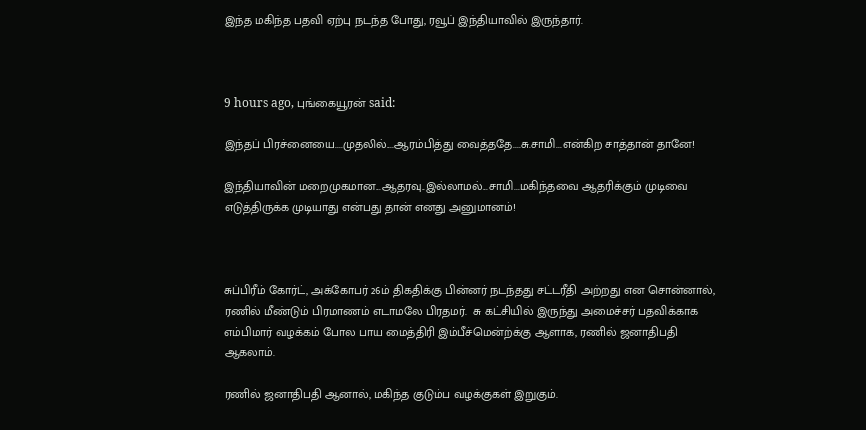இந்த மகிந்த பதவி ஏற்பு நடந்த போது, ரவூப் இந்தியாவில் இருந்தார்.



9 hours ago, புங்கையூரன் said:

இந்தப் பிரச்னையை....முதலில்....ஆரம்பித்து வைத்ததே....சு.சாமி...என்கிற சாத்தான் தானே!

இந்தியாவின் மறைமுகமான...ஆதரவு..இல்லாமல்...சாமி...மகிந்தவை ஆதரிக்கும் முடிவை எடுத்திருக்க முடியாது என்பது தான் எனது அனுமானம்!



சுப்பிரீம் கோர்ட், அக்கோபர் 26ம் திகதிக்கு பின்னர் நடந்தது சட்டரீதி அற்றது என சொன்னால், ரணில் மீண்டும் பிரமாணம் எடாமலே பிரதமர்.  சு கட்சியில் இருந்து அமைச்சர் பதவிக்காக எம்பிமார் வழக்கம் போல பாய மைத்திரி இம்பீச்மென்ற்க்கு ஆளாக, ரணில் ஜனாதிபதி ஆகலாம்.

ரணில் ஜனாதிபதி ஆனால், மகிந்த குடும்ப வழக்குகள் இறுகும்.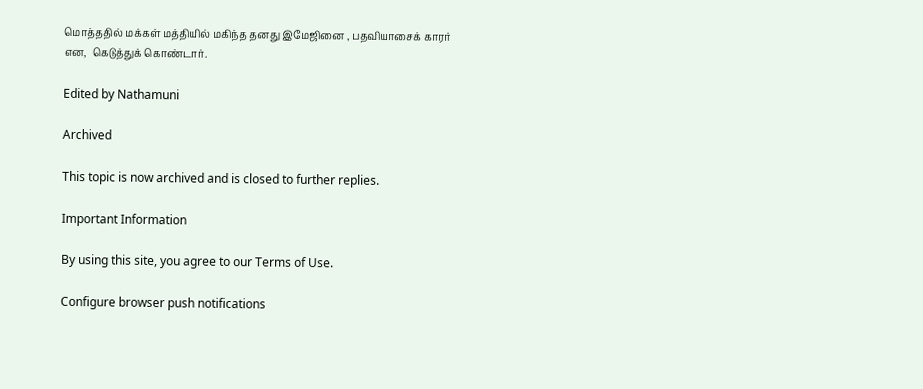மொத்ததில் மக்கள் மத்தியில் மகிந்த தனது இமேஜினை , பதவியாசைக் காரர் என,  கெடுத்துக் கொண்டார்.

Edited by Nathamuni

Archived

This topic is now archived and is closed to further replies.

Important Information

By using this site, you agree to our Terms of Use.

Configure browser push notifications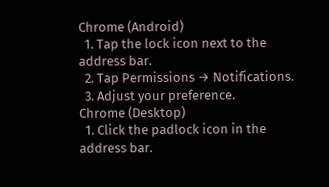Chrome (Android)
  1. Tap the lock icon next to the address bar.
  2. Tap Permissions → Notifications.
  3. Adjust your preference.
Chrome (Desktop)
  1. Click the padlock icon in the address bar.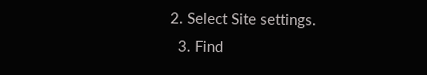2. Select Site settings.
  3. Find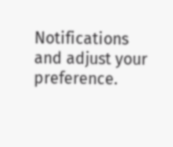Notifications and adjust your preference.